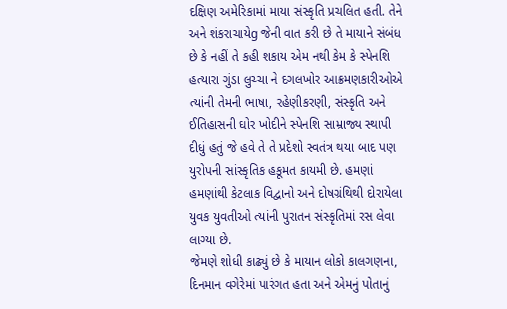દક્ષિણ અમેરિકામાં માયા સંસ્કૃતિ પ્રચલિત હતી. તેને અને શંકરાચાયેg જેની વાત કરી છે તે માયાને સંબંધ છે કે નહીં તે કહી શકાય એમ નથી કેમ કે સ્પેનશિ હત્યારા ગુંડા લુચ્ચા ને દગલખોર આક્રમણકારીઓએ ત્યાંની તેમની ભાષા, રહેણીકરણી, સંસ્કૃતિ અને ઈતિહાસની ઘોર ખોદીને સ્પેનશિ સામ્રાજ્ય સ્થાપી દીધું હતું જે હવે તે તે પ્રદેશો સ્વતંત્ર થયા બાદ પણ યુરોપની સાંસ્કૃતિક હકૂમત કાયમી છે. હમણાં હમણાંથી કેટલાક વિદ્વાનો અને દોષગ્રંથિથી દોરાયેલા યુવક યુવતીઓ ત્યાંની પુરાતન સંસ્કૃતિમાં રસ લેવા લાગ્યા છે.
જેમણે શોધી કાઢ્યું છે કે માયાન લોકો કાલગણના, દિનમાન વગેરેમાં પારંગત હતા અને એમનું પોતાનું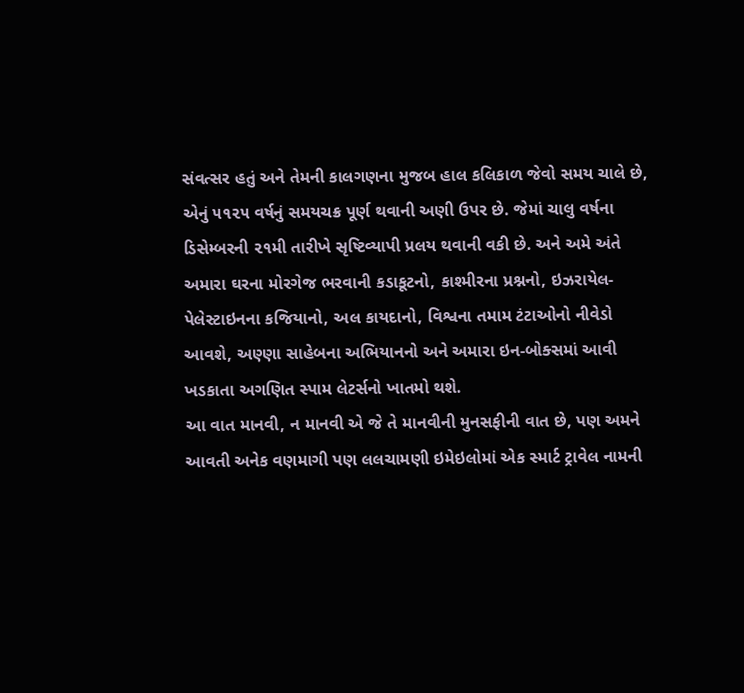સંવત્સર હતું અને તેમની કાલગણના મુજબ હાલ કલિકાળ જેવો સમય ચાલે છે, એનું ૫૧૨૫ વર્ષનું સમયચક્ર પૂર્ણ થવાની અણી ઉપર છે. જેમાં ચાલુ વર્ષના ડિસેમ્બરની ૨૧મી તારીખે સૃષ્ટિવ્યાપી પ્રલય થવાની વકી છે. અને અમે અંતે અમારા ઘરના મોરગેજ ભરવાની કડાકૂટનો, કાશ્મીરના પ્રશ્નનો, ઇઝરાયેલ-પેલેસ્ટાઇનના કજિયાનો, અલ કાયદાનો, વિશ્વના તમામ ટંટાઓનો નીવેડો આવશે, અણ્ણા સાહેબના અભિયાનનો અને અમારા ઇન-બોક્સમાં આવી ખડકાતા અગણિત સ્પામ લેટર્સનો ખાતમો થશે.
આ વાત માનવી, ન માનવી એ જે તે માનવીની મુનસફીની વાત છે, પણ અમને આવતી અનેક વણમાગી પણ લલચામણી ઇમેઇલોમાં એક સ્માર્ટ ટ્રાવેલ નામની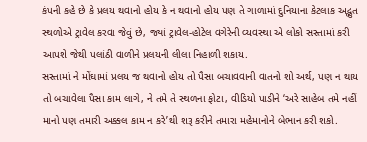કંપની કહે છે કે પ્રલય થવાનો હોય કે ન થવાનો હોય પણ તે ગાળામાં દુનિયાના કેટલાક અદ્ભુત સ્થળોએ ટ્રાવેલ કરવા જેવું છે, જ્યાં ટ્રાવેલ-હોટેલ વગેરેની વ્યવસ્થા એ લોકો સસ્તામાં કરી આપશે જેથી પલાંઠી વાળીને પ્રલયની લીલા નિહાળી શકાય.
સસ્તામાં ને મોંઘામાં પ્રલય જ થવાનો હોય તો પૈસા બચાવવાની વાતનો શો અર્થ, પણ ન થાય તો બચાવેલા પૈસા કામ લાગે, ને તમે તે સ્થળના ફોટા, વીડિયો પાડીને ‘અરે સાહેબ તમે નહીં માનો પણ તમારી અક્કલ કામ ન કરે’થી શરૂ કરીને તમારા મહેમાનોને બેભાન કરી શકો.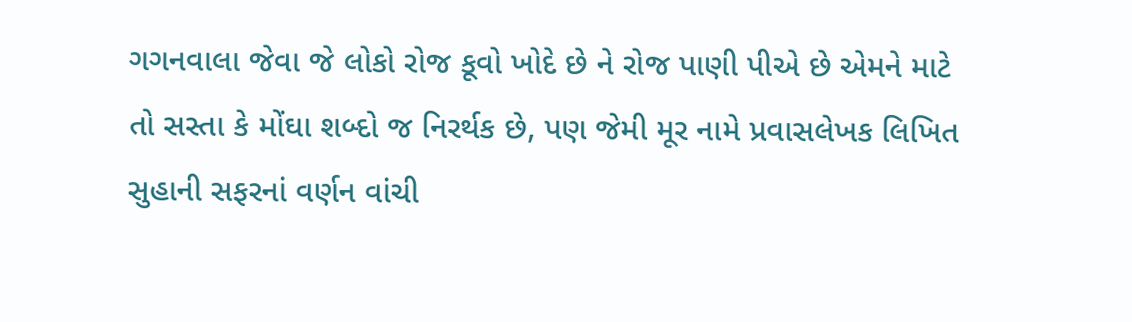ગગનવાલા જેવા જે લોકો રોજ કૂવો ખોદે છે ને રોજ પાણી પીએ છે એમને માટે તો સસ્તા કે મોંઘા શબ્દો જ નિરર્થક છે, પણ જેમી મૂર નામે પ્રવાસલેખક લિખિત સુહાની સફરનાં વર્ણન વાંચી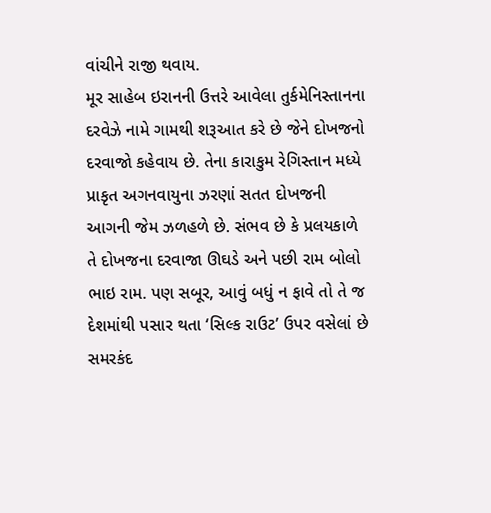વાંચીને રાજી થવાય.
મૂર સાહેબ ઇરાનની ઉત્તરે આવેલા તુર્કમેનિસ્તાનના દરવેઝે નામે ગામથી શરૂઆત કરે છે જેને દોખજનો દરવાજો કહેવાય છે. તેના કારાકુમ રેગિસ્તાન મધ્યે પ્રાકૃત અગનવાયુના ઝરણાં સતત દોખજની આગની જેમ ઝળહળે છે. સંભવ છે કે પ્રલયકાળે તે દોખજના દરવાજા ઊઘડે અને પછી રામ બોલો ભાઇ રામ. પણ સબૂર, આવું બધું ન ફાવે તો તે જ દેશમાંથી પસાર થતા ‘સિલ્ક રાઉટ’ ઉપર વસેલાં છે સમરકંદ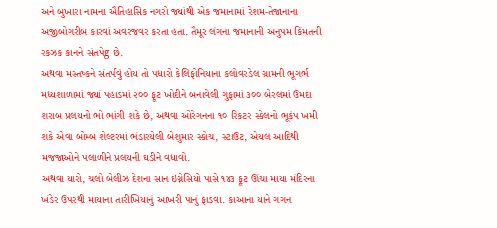અને બુખારા નામના ઐતિહાસિક નગરો જ્યાંથી એક જમાનામાં રેશમ-તેજાનાના અજીબોગરીબ કારવાં અવરજવર કરતા હતા. તૈમૂર લંગના જમાનાની અનુપમ કિંમતની રકઝક કાનને સંતપેg છે.
અથવા મસ્તષ્કને સંતર્પવું હોય તો પધારો કેલિફોનિયાના કલોવરડેલ ગ્રામની ભૂગર્ભ મધ્યશાળામાં જ્યાં પહાડમાં ૨૦૦ ફૂટ ખોદીને બનાવેલી ગુફામાં ૩૦૦ બેરલમાં ઉમદા શરાબ પ્રલયનો ભો ભાંગી શકે છે, અથવા ઓરેગનના ૧૦ રિકટર સ્કેલનો ભૂકંપ ખમી શકે એવા બોમ્બ શેલ્ટરમાં ભંડારયેલી બેશુમાર સ્કોચ, સ્ટાઉટ, એયલ આદિથી મજજાઓને પલાળીને પ્રલયની ઘડીને વધાવો.
અથવા યારો, ચલો બેલીઝ દેશના સાન ઇગ્નેસિયો પાસે ૧૪૩ ફૂટ ઊંચા માયા મંદિરના ખંડેર ઉપરથી માયાના તારીખિયાનું આખરી પાનું ફાડવા. કાઆના યાને ગગન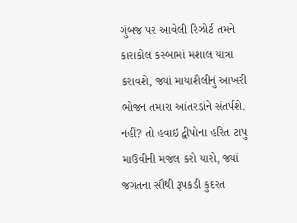ગુંબજ પર આવેલી રિઝોર્ટ તમને કારાકોલ કસ્બામાં મશાલ યાત્રા કરાવશે, જ્યાં માયાશૈલીનું આખરી ભોજન તમારા આંતરડાંને સંતર્પશે.
નહીં? તો હવાઇ દ્વીપોના હરિત ટાપુ માઉવીની મજલ કરો યારો, જ્યાં જગતના સૌથી રૂપકડી કુદરત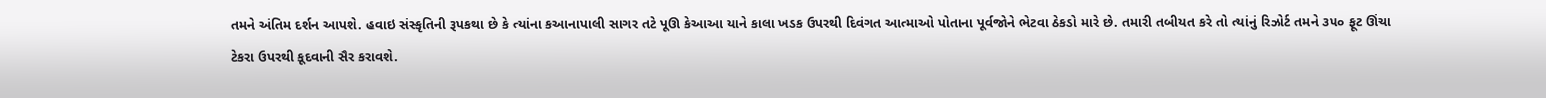તમને અંતિમ દર્શન આપશે. હવાઇ સંસ્કૃતિની રૂપકથા છે કે ત્યાંના કઆનાપાલી સાગર તટે પૂઊ કેઆઆ યાને કાલા ખડક ઉપરથી દિવંગત આત્માઓ પોતાના પૂર્વજોને ભેટવા ઠેકડો મારે છે. તમારી તબીયત કરે તો ત્યાંનું રિઝોર્ટ તમને ૩૫૦ ફૂટ ઊંચા ટેકરા ઉપરથી કૂદવાની સૈર કરાવશે.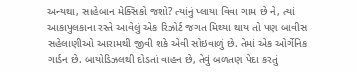અન્યથા, સાહેબાન મેક્સિકો જશો? ત્યાંનું પ્લાયા વિવા ગામ છે ને, ત્યાં આકાપુલકાના રસ્તે આવેલું એક રિઝોર્ટ જગત મિથ્યા થાય તો પણ બાવીસ સહેલાણીઓ આરામથી જીવી શકે એવી સોઇવાળું છે. તેમાં એક ઓર્ગેનિક ગાર્ડન છે. બાયોડિઝલથી દોડતાં વાહન છે, તેવું બળતણ પેદા કરતું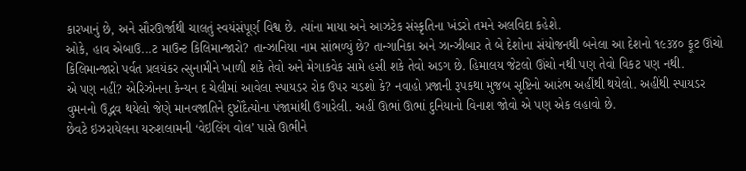કારખાનું છે, અને સૌરઊર્જાથી ચાલતું સ્વયંસંપૂર્ણ વિશ્વ છે. ત્યાંના માયા અને આઝટેક સંસ્કૃતિના ખંડરો તમને અલવિદા કહેશે.
ઓકે, હાવ એબાઉ...ટ માઉન્ટ કિલિમાન્જારો? તાન્ઝાનિયા નામ સાંભળ્યું છે? તાન્ગાનિકા અને ઝાન્ઝીબાર તે બે દેશોના સંયોજનથી બનેલા આ દેશનો ૧૯૩૪૦ ફૂટ ઊંચો કિલિમાન્જારો પર્વત પ્રલયંકર ત્સુનામીને ખાળી શકે તેવો અને મેગાકવેક સામે હસી શકે તેવો અડગ છે. હિમાલય જેટલો ઊંચો નથી પણ તેવો વિકટ પણ નથી.
એ પણ નહીં? એરિઝોનના કેન્યન દ ચેલીમાં આવેલા સ્પાયડર રોક ઉપર ચડશો કે? નવાહો પ્રજાની રૂપકથા મુજબ સૃષ્ટિનો આરંભ અહીંથી થયેલો. અહીંથી સ્પાયડર વુમનનો ઉદ્ભવ થયેલો જેણે માનવજાતિને દુષ્ટોદૈત્યોના પંજામાંથી ઉગારેલી. અહીં ઊભાં ઊભાં દુનિયાનો વિનાશ જોવો એ પણ એક લહાવો છે.
છેવટે ઇઝરાયેલના યરુશલામની ‘વેઇલિંગ વોલ’ પાસે ઊભીને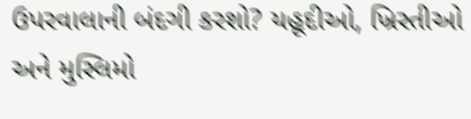ઉપરવાલાની બંદગી કરશો? યહૂદીઓ, ખ્રિસ્તીઓ અને મુસ્લિમો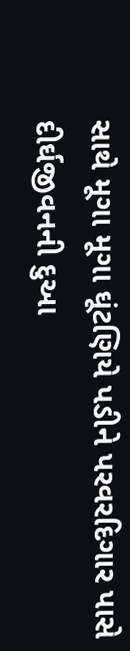સાથે મૂગા મૂગા ઘૂંટણિયે પડીને પરવરદિગાર પાસે દીર્ઘજીવનની દુઆ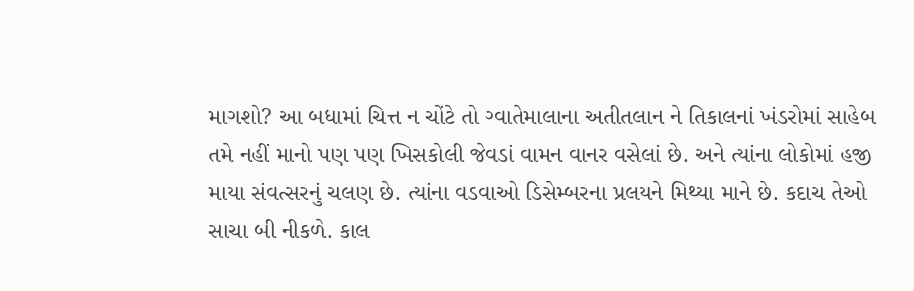માગશો? આ બધામાં ચિત્ત ન ચોંટે તો ગ્વાતેમાલાના અતીતલાન ને તિકાલનાં ખંડરોમાં સાહેબ તમે નહીં માનો પણ પણ ખિસકોલી જેવડાં વામન વાનર વસેલાં છે. અને ત્યાંના લોકોમાં હજી માયા સંવત્સરનું ચલણ છે. ત્યાંના વડવાઓ ડિસેમ્બરના પ્રલયને મિથ્યા માને છે. કદાચ તેઓ સાચા બી નીકળે. કાલ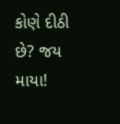કોણે દીઠી છે? જય માયા!